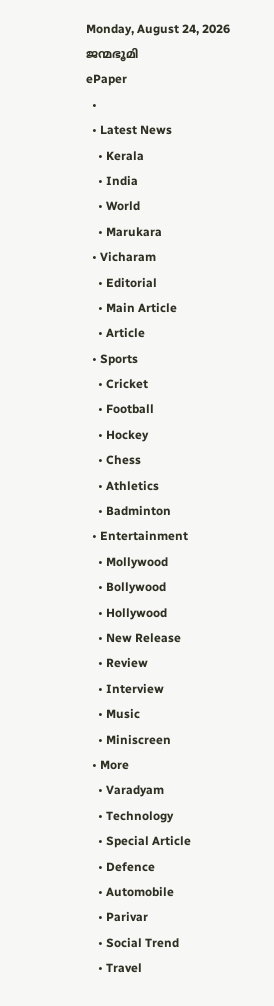Monday, August 24, 2026
ജന്മഭൂമി
ePaper
  •
  • Latest News
    • Kerala
    • India
    • World
    • Marukara
  • Vicharam
    • Editorial
    • Main Article
    • Article
  • Sports
    • Cricket
    • Football
    • Hockey
    • Chess
    • Athletics
    • Badminton
  • Entertainment
    • Mollywood
    • Bollywood
    • Hollywood
    • New Release
    • Review
    • Interview
    • Music
    • Miniscreen
  • More
    • Varadyam
    • Technology
    • Special Article
    • Defence
    • Automobile
    • Parivar
    • Social Trend
    • Travel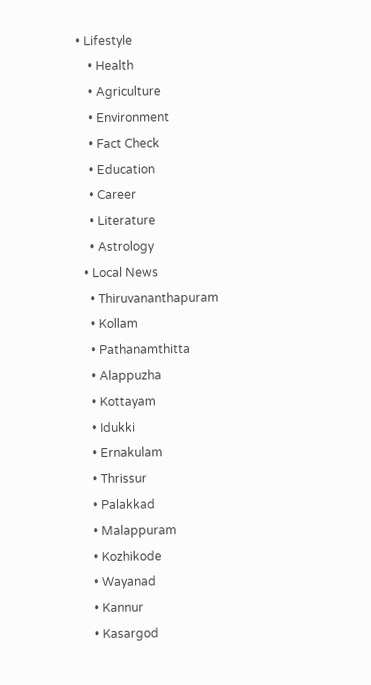• Lifestyle
    • Health
    • Agriculture
    • Environment
    • Fact Check
    • Education
    • Career
    • Literature
    • Astrology
  • Local News
    • Thiruvananthapuram
    • Kollam
    • Pathanamthitta
    • Alappuzha
    • Kottayam
    • Idukki
    • Ernakulam
    • Thrissur
    • Palakkad
    • Malappuram
    • Kozhikode
    • Wayanad
    • Kannur
    • Kasargod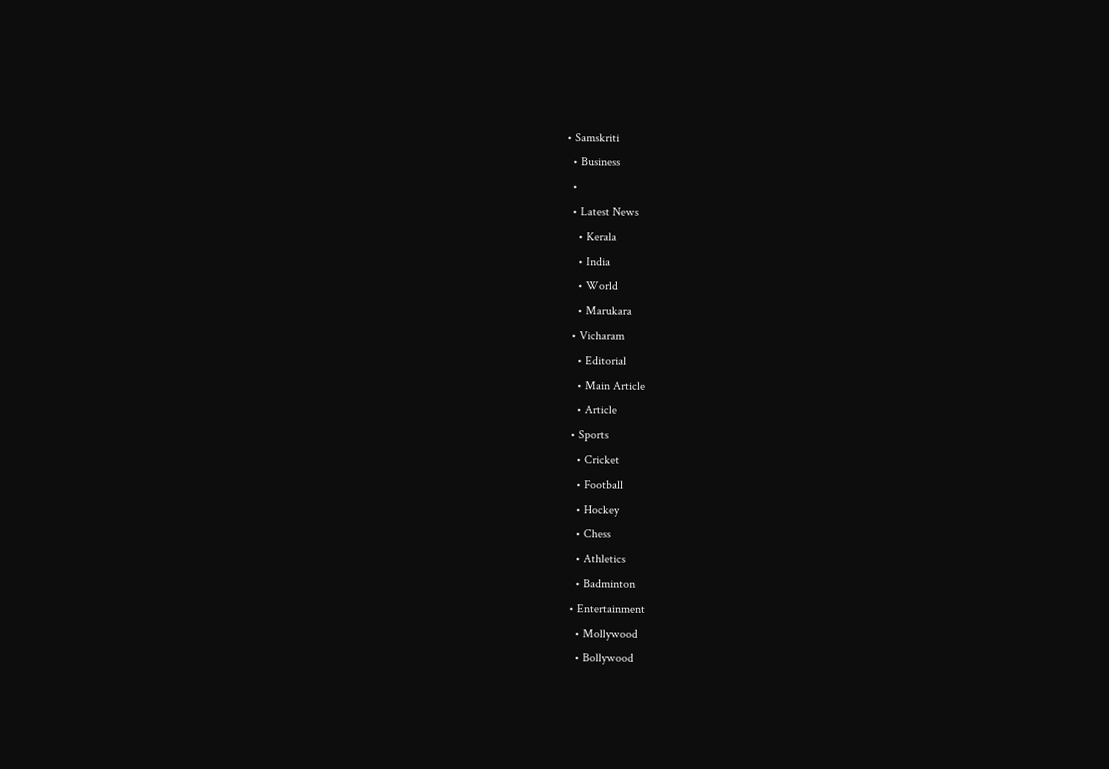• Samskriti
  • Business
  •
  • Latest News
    • Kerala
    • India
    • World
    • Marukara
  • Vicharam
    • Editorial
    • Main Article
    • Article
  • Sports
    • Cricket
    • Football
    • Hockey
    • Chess
    • Athletics
    • Badminton
  • Entertainment
    • Mollywood
    • Bollywood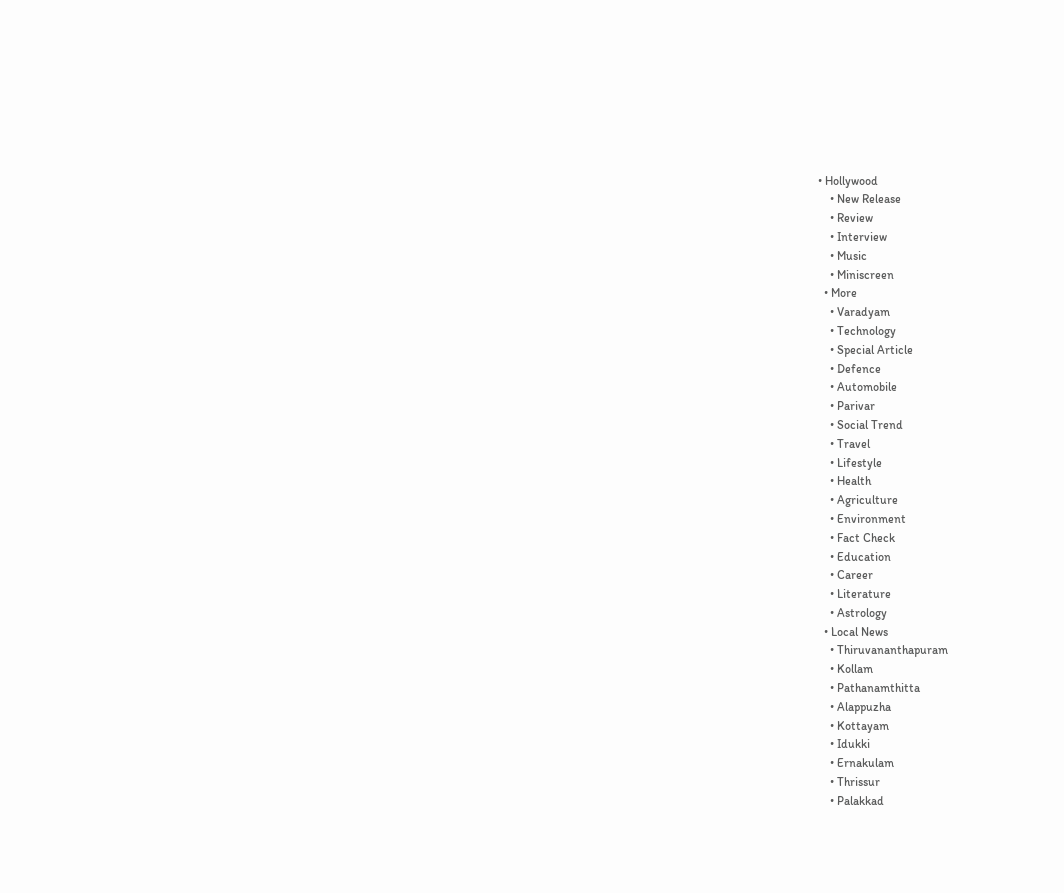• Hollywood
    • New Release
    • Review
    • Interview
    • Music
    • Miniscreen
  • More
    • Varadyam
    • Technology
    • Special Article
    • Defence
    • Automobile
    • Parivar
    • Social Trend
    • Travel
    • Lifestyle
    • Health
    • Agriculture
    • Environment
    • Fact Check
    • Education
    • Career
    • Literature
    • Astrology
  • Local News
    • Thiruvananthapuram
    • Kollam
    • Pathanamthitta
    • Alappuzha
    • Kottayam
    • Idukki
    • Ernakulam
    • Thrissur
    • Palakkad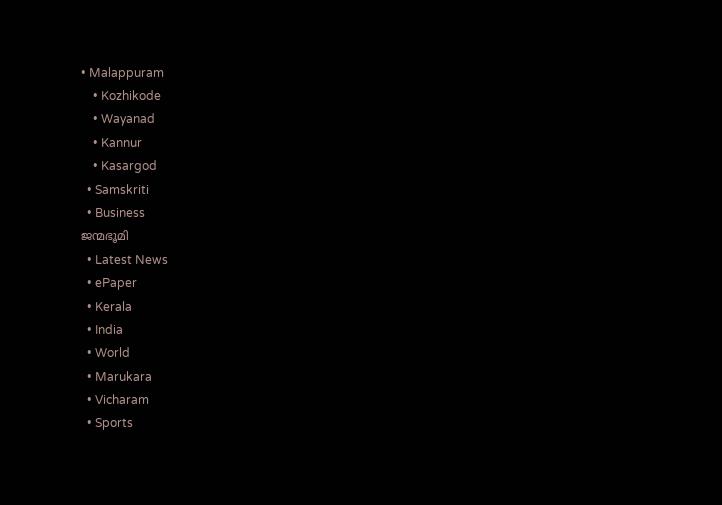• Malappuram
    • Kozhikode
    • Wayanad
    • Kannur
    • Kasargod
  • Samskriti
  • Business
ജന്മഭൂമി
  • Latest News
  • ePaper
  • Kerala
  • India
  • World
  • Marukara
  • Vicharam
  • Sports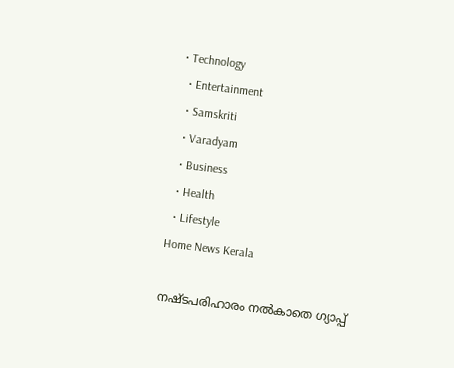• Technology
  • Entertainment
  • Samskriti
  • Varadyam
  • Business
  • Health
  • Lifestyle
Home News Kerala

നഷ്ടപരിഹാരം നല്‍കാതെ ഗ്യാപ്പ്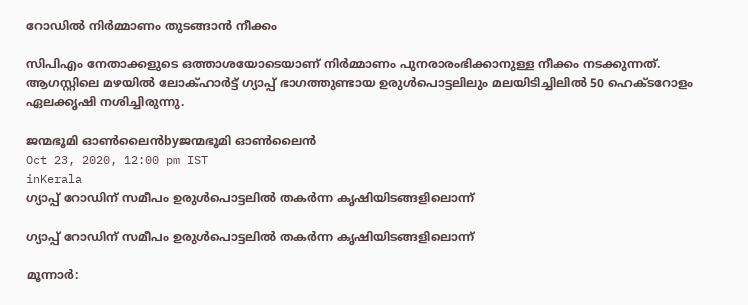റോഡില്‍ നിര്‍മ്മാണം തുടങ്ങാന്‍ നീക്കം

സിപിഎം നേതാക്കളുടെ ഒത്താശയോടെയാണ് നിര്‍മ്മാണം പുനരാരംഭിക്കാനുള്ള നീക്കം നടക്കുന്നത്. ആഗസ്റ്റിലെ മഴയില്‍ ലോക്ഹാര്‍ട്ട് ഗ്യാപ്പ് ഭാഗത്തുണ്ടായ ഉരുള്‍പൊട്ടലിലും മലയിടിച്ചിലില്‍ 50 ഹെക്ടറോളം ഏലക്കൃഷി നശിച്ചിരുന്നു.

ജന്മഭൂമി ഓണ്‍ലൈന്‍byജന്മഭൂമി ഓണ്‍ലൈന്‍
Oct 23, 2020, 12:00 pm IST
inKerala
ഗ്യാപ്പ് റോഡിന് സമീപം ഉരുള്‍പൊട്ടലില്‍ തകര്‍ന്ന കൃഷിയിടങ്ങളിലൊന്ന്

ഗ്യാപ്പ് റോഡിന് സമീപം ഉരുള്‍പൊട്ടലില്‍ തകര്‍ന്ന കൃഷിയിടങ്ങളിലൊന്ന്

മൂന്നാര്‍: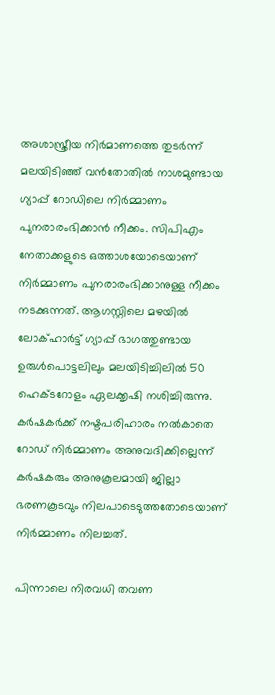അശാസ്ത്രീയ നിര്‍മാണത്തെ തുടര്‍ന്ന് മലയിടിഞ്ഞ് വന്‍തോതില്‍ നാശമുണ്ടായ ഗ്യാപ്പ് റോഡിലെ നിര്‍മ്മാണം പുനരാരംഭിക്കാന്‍ നീക്കം. സിപിഎം നേതാക്കളുടെ ഒത്താശയോടെയാണ് നിര്‍മ്മാണം പുനരാരംഭിക്കാനുള്ള നീക്കം നടക്കുന്നത്. ആഗസ്റ്റിലെ മഴയില്‍ ലോക്ഹാര്‍ട്ട് ഗ്യാപ്പ് ഭാഗത്തുണ്ടായ ഉരുള്‍പൊട്ടലിലും മലയിടിച്ചിലില്‍ 50 ഹെക്ടറോളം ഏലക്കൃഷി നശിച്ചിരുന്നു. കര്‍ഷകര്‍ക്ക് നഷ്ടപരിഹാരം നല്‍കാതെ റോഡ് നിര്‍മ്മാണം അനുവദിക്കില്ലെന്ന് കര്‍ഷകരും അനുകൂലമായി ജില്ലാ ഭരണകൂടവും നിലപാടെടുത്തതോടെയാണ് നിര്‍മ്മാണം നിലച്ചത്.

പിന്നാലെ നിരവധി തവണ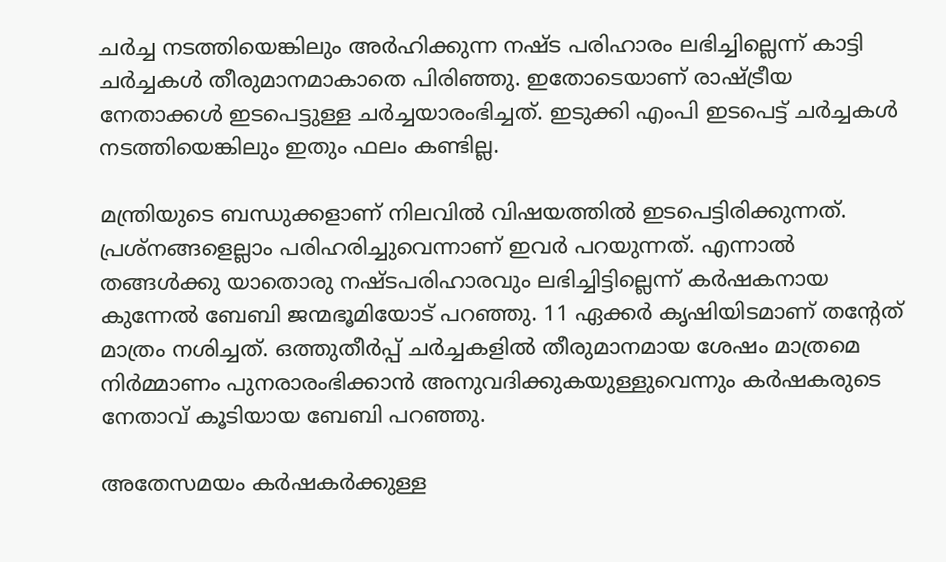ചര്‍ച്ച നടത്തിയെങ്കിലും അര്‍ഹിക്കുന്ന നഷ്ട പരിഹാരം ലഭിച്ചില്ലെന്ന് കാട്ടി ചര്‍ച്ചകള്‍ തീരുമാനമാകാതെ പിരിഞ്ഞു. ഇതോടെയാണ് രാഷ്‌ട്രീയ നേതാക്കള്‍ ഇടപെട്ടുള്ള ചര്‍ച്ചയാരംഭിച്ചത്. ഇടുക്കി എംപി ഇടപെട്ട് ചര്‍ച്ചകള്‍ നടത്തിയെങ്കിലും ഇതും ഫലം കണ്ടില്ല.

മന്ത്രിയുടെ ബന്ധുക്കളാണ് നിലവില്‍ വിഷയത്തില്‍ ഇടപെട്ടിരിക്കുന്നത്. പ്രശ്‌നങ്ങളെല്ലാം പരിഹരിച്ചുവെന്നാണ് ഇവര്‍ പറയുന്നത്. എന്നാല്‍ തങ്ങള്‍ക്കു യാതൊരു നഷ്ടപരിഹാരവും ലഭിച്ചിട്ടില്ലെന്ന് കര്‍ഷകനായ കുന്നേല്‍ ബേബി ജന്മഭൂമിയോട് പറഞ്ഞു. 11 ഏക്കര്‍ കൃഷിയിടമാണ് തന്റേത് മാത്രം നശിച്ചത്. ഒത്തുതീര്‍പ്പ് ചര്‍ച്ചകളില്‍ തീരുമാനമായ ശേഷം മാത്രമെ നിര്‍മ്മാണം പുനരാരംഭിക്കാന്‍ അനുവദിക്കുകയുള്ളുവെന്നും കര്‍ഷകരുടെ നേതാവ് കൂടിയായ ബേബി പറഞ്ഞു.

അതേസമയം കര്‍ഷകര്‍ക്കുള്ള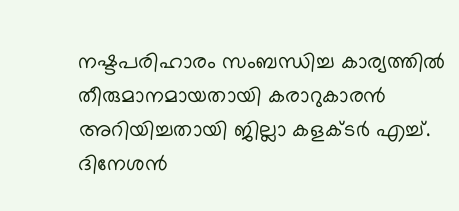നഷ്ടപരിഹാരം സംബന്ധിച്ച കാര്യത്തില്‍ തീരുമാനമായതായി കരാറുകാരന്‍ അറിയിച്ചതായി ജില്ലാ കളക്ടര്‍ എച്ച്. ദിനേശന്‍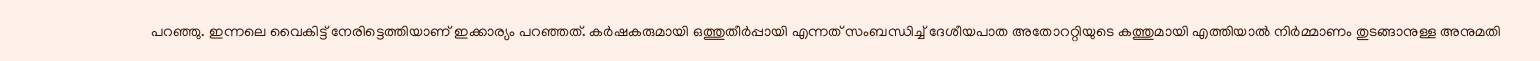പറഞ്ഞു. ഇന്നലെ വൈകിട്ട് നേരിട്ടെത്തിയാണ് ഇക്കാര്യം പറഞ്ഞത്. കര്‍ഷകരുമായി ഒത്തുതീര്‍പ്പായി എന്നത് സംബന്ധിച്ച് ദേശീയപാത അതോററ്റിയുടെ കത്തുമായി എത്തിയാല്‍ നിര്‍മ്മാണം തുടങ്ങാനുള്ള അനുമതി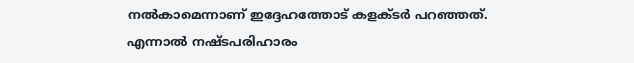നല്‍കാമെന്നാണ് ഇദ്ദേഹത്തോട് കളക്ടര്‍ പറഞ്ഞത്. എന്നാല്‍ നഷ്ടപരിഹാരം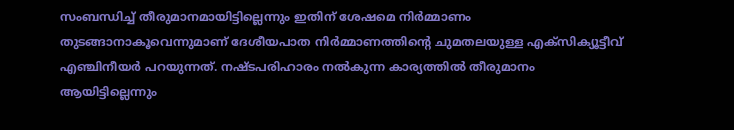സംബന്ധിച്ച് തീരുമാനമായിട്ടില്ലെന്നും ഇതിന് ശേഷമെ നിര്‍മ്മാണം തുടങ്ങാനാകൂവെന്നുമാണ് ദേശീയപാത നിര്‍മ്മാണത്തിന്റെ ചുമതലയുള്ള എക്‌സിക്യൂട്ടീവ് എഞ്ചിനീയര്‍ പറയുന്നത്. നഷ്ടപരിഹാരം നല്‍കുന്ന കാര്യത്തില്‍ തീരുമാനം ആയിട്ടില്ലെന്നും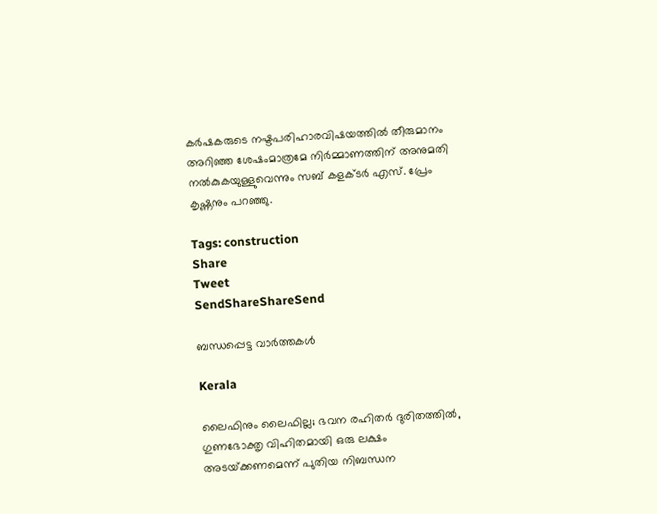കര്‍ഷകരുടെ നഷ്ടപരിഹാരവിഷയത്തില്‍ തീരുമാനം അറിഞ്ഞ ശേഷംമാത്രമേ നിര്‍മ്മാണത്തിന് അനുമതി നല്‍കുകയുള്ളുവെന്നും സബ് കളക്ടര്‍ എസ്. പ്രേം കൃഷ്ണനും പറഞ്ഞു.

Tags: construction
Share
Tweet
SendShareShareSend

ബന്ധപ്പെട്ട വാര്‍ത്തകള്‍

Kerala

ലൈഫിനും ലൈഫില്ല; ഭവന രഹിതര്‍ ദുരിതത്തില്‍, ഗുണഭോക്തൃ വിഹിതമായി ഒരു ലക്ഷം അടയ്‌ക്കണമെന്ന് പുതിയ നിബന്ധന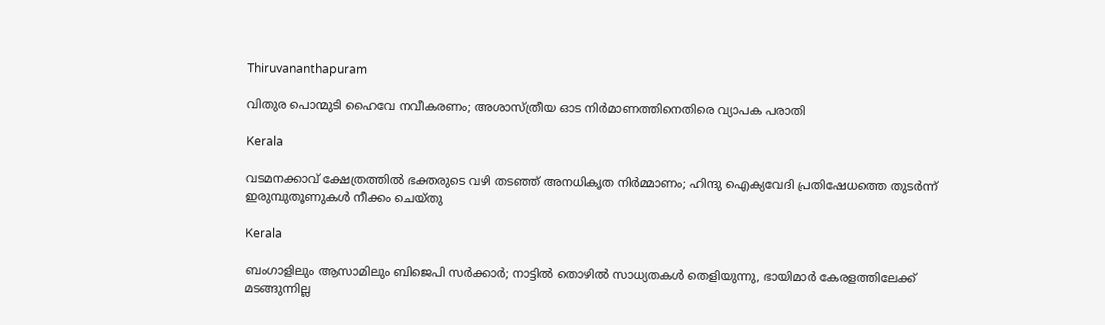Thiruvananthapuram

വിതുര പൊന്മുടി ഹൈവേ നവീകരണം; അശാസ്ത്രീയ ഓട നിര്‍മാണത്തിനെതിരെ വ്യാപക പരാതി

Kerala

വടമനക്കാവ് ക്ഷേത്രത്തില്‍ ഭക്തരുടെ വഴി തടഞ്ഞ് അനധികൃത നിര്‍മ്മാണം; ഹിന്ദു ഐക്യവേദി പ്രതിഷേധത്തെ തുടര്‍ന്ന് ഇരുമ്പുതൂണുകള്‍ നീക്കം ചെയ്തു

Kerala

ബംഗാളിലും ആസാമിലും ബിജെപി സര്‍ക്കാര്‍; നാട്ടില്‍ തൊഴില്‍ സാധ്യതകള്‍ തെളിയുന്നു, ഭായിമാര്‍ കേരളത്തിലേക്ക് മടങ്ങുന്നില്ല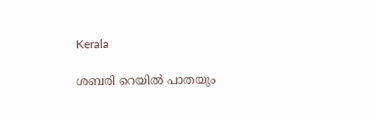Kerala

ശബരി റെയില്‍ പാതയും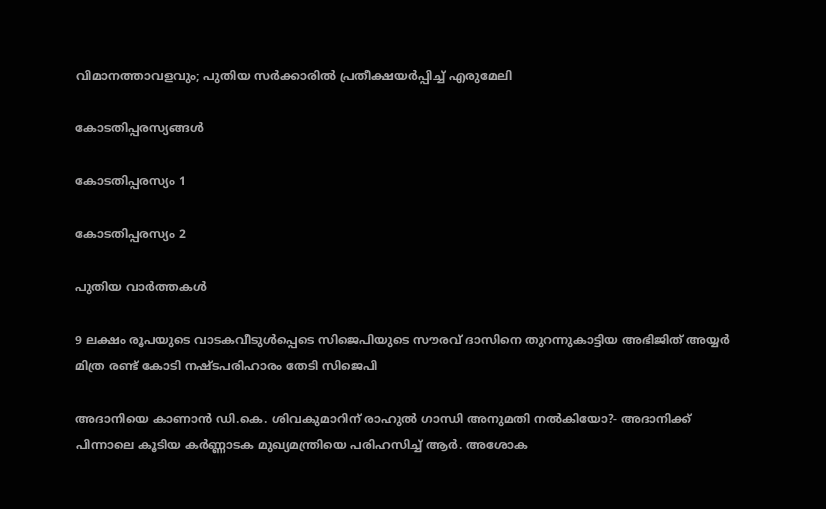വിമാനത്താവളവും; പുതിയ സര്‍ക്കാരില്‍ പ്രതീക്ഷയര്‍പ്പിച്ച് എരുമേലി

കോടതിപ്പരസ്യങ്ങള്‍

കോടതിപ്പരസ്യം 1

കോടതിപ്പരസ്യം 2

പുതിയ വാര്‍ത്തകള്‍

9 ലക്ഷം രൂപയുടെ വാടകവീടുള്‍പ്പെടെ സിജെപിയുടെ സൗരവ് ദാസിനെ തുറന്നുകാട്ടിയ അഭിജിത് അയ്യര്‍ മിത്ര രണ്ട് കോടി നഷ്ടപരിഹാരം തേടി സിജെപി

അദാനിയെ കാണാന്‍ ഡി.കെ. ശിവകുമാറിന് രാഹുല്‍ ഗാന്ധി അനുമതി നല്‍കിയോ?- അദാനിക്ക് പിന്നാലെ കൂടിയ കര്‍ണ്ണാടക മുഖ്യമന്ത്രിയെ പരിഹസിച്ച് ആര്‍. അശോക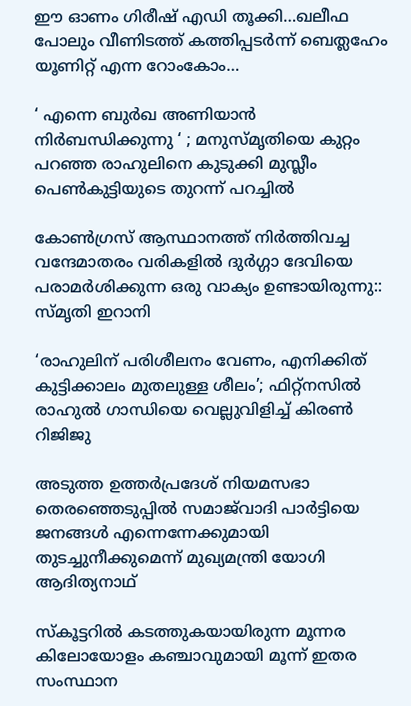ഈ ഓണം ഗിരീഷ് എഡി തൂക്കി…ഖലീഫ പോലും വീണിടത്ത് കത്തിപ്പടര്‍ന്ന് ബെത്ലഹേം യൂണിറ്റ് എന്ന റോംകോം…

‘ എന്നെ ബുർഖ അണിയാൻ നിർബന്ധിക്കുന്നു ‘ ; മനുസ്മൃതിയെ കുറ്റം പറഞ്ഞ രാഹുലിനെ കുടുക്കി മുസ്ലീം പെൺകുട്ടിയുടെ തുറന്ന് പറച്ചിൽ

കോൺഗ്രസ് ആസ്ഥാനത്ത് നിർത്തിവച്ച വന്ദേമാതരം വരികളിൽ ദുർഗ്ഗാ ദേവിയെ പരാമർശിക്കുന്ന ഒരു വാക്യം ഉണ്ടായിരുന്നു:: സ്മൃതി ഇറാനി

‘രാഹുലിന് പരിശീലനം വേണം, എനിക്കിത് കുട്ടിക്കാലം മുതലുള്ള ശീലം’; ഫിറ്റ്‌നസിൽ രാഹുൽ ഗാന്ധിയെ വെല്ലുവിളിച്ച് കിരൺ റിജിജു

അടുത്ത ഉത്തർപ്രദേശ് നിയമസഭാ തെരഞ്ഞെടുപ്പിൽ സമാജ്‌വാദി പാർട്ടിയെ ജനങ്ങൾ എന്നെന്നേക്കുമായി തുടച്ചുനീക്കുമെന്ന് മുഖ്യമന്ത്രി യോഗി ആദിത്യനാഥ്

സ്കൂട്ടറിൽ കടത്തുകയായിരുന്ന മൂന്നര കിലോയോളം കഞ്ചാവുമായി മൂന്ന് ഇതര സംസ്ഥാന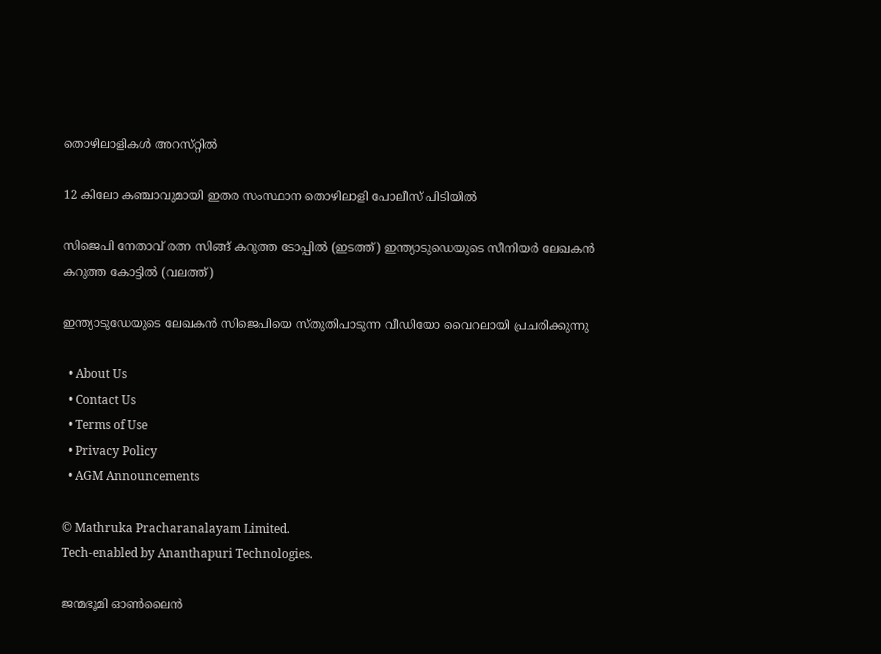തൊഴിലാളികൾ അറസ്‌റ്റിൽ

12 കിലോ കഞ്ചാവുമായി ഇതര സംസ്ഥാന തൊഴിലാളി പോലീസ് പിടിയിൽ

സിജെപി നേതാവ് രത്ന സിങ്ങ് കറുത്ത ടോപ്പില്‍ (ഇടത്ത്) ഇന്ത്യാടുഡെയുടെ സീനിയര്‍ ലേഖകന്‍ കറുത്ത കോട്ടില്‍ (വലത്ത്)

ഇന്ത്യാടുഡേയുടെ ലേഖകന്‍ സിജെപിയെ സ്തുതിപാടുന്ന വീഡിയോ വൈറലായി പ്രചരിക്കുന്നു

  • About Us
  • Contact Us
  • Terms of Use
  • Privacy Policy
  • AGM Announcements

© Mathruka Pracharanalayam Limited.
Tech-enabled by Ananthapuri Technologies.

ജന്മഭൂമി ഓണ്‍ലൈന്‍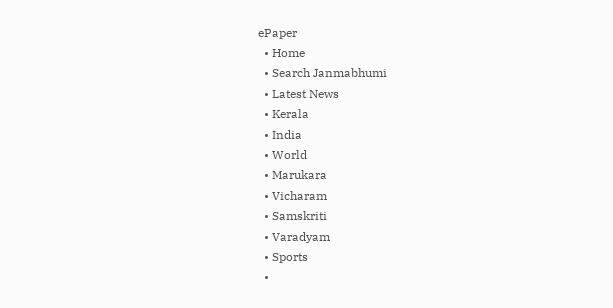ePaper
  • Home
  • Search Janmabhumi
  • Latest News
  • Kerala
  • India
  • World
  • Marukara
  • Vicharam
  • Samskriti
  • Varadyam
  • Sports
  •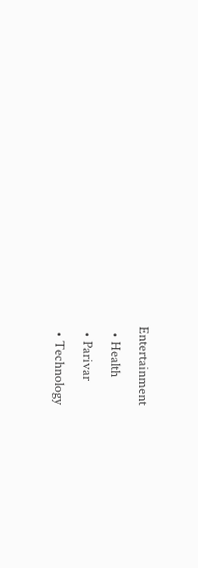Entertainment
  • Health
  • Parivar
  • Technology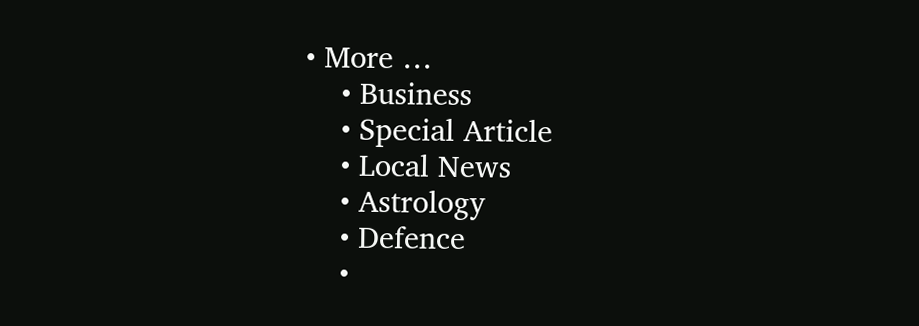• More …
    • Business
    • Special Article
    • Local News
    • Astrology
    • Defence
    •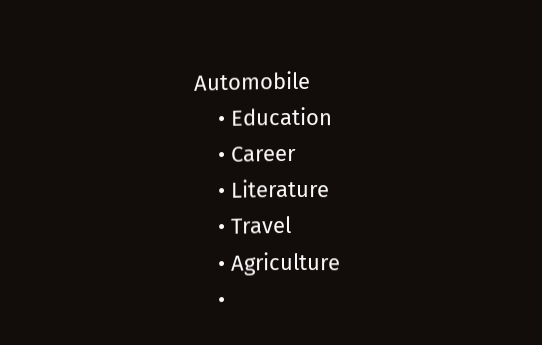Automobile
    • Education
    • Career
    • Literature
    • Travel
    • Agriculture
    •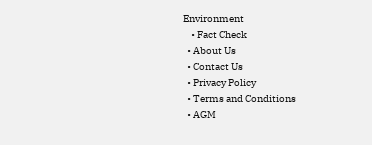Environment
    • Fact Check
  • About Us
  • Contact Us
  • Privacy Policy
  • Terms and Conditions
  • AGM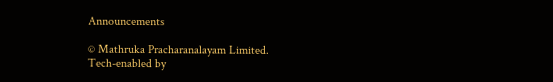Announcements

© Mathruka Pracharanalayam Limited.
Tech-enabled by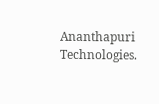Ananthapuri Technologies.